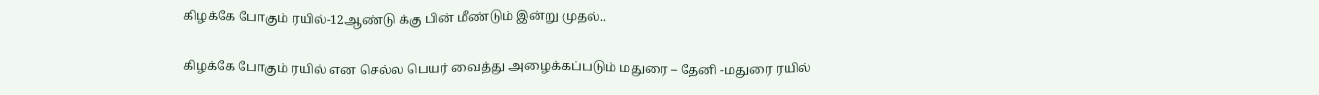கிழக்கே போகும் ரயில்-12ஆண்டு க்கு பின் மீண்டும் இன்று முதல்..

கிழக்கே போகும் ரயில் என செல்ல பெயர் வைத்து அழைக்கப்படும் மதுரை – தேனி -மதுரை ரயில்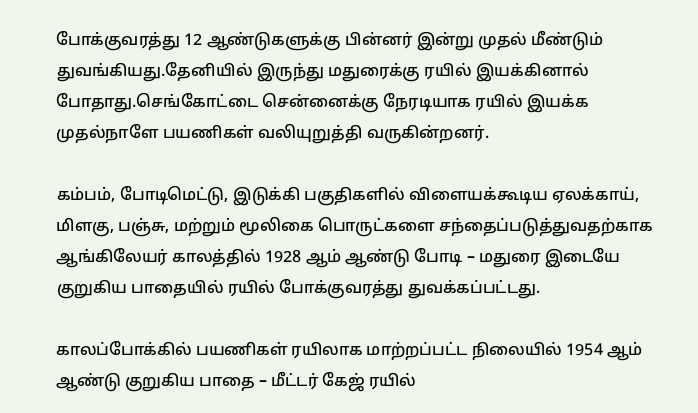போக்குவரத்து 12 ஆண்டுகளுக்கு பின்னர் இன்று முதல் மீண்டும் துவங்கியது.தேனியில் இருந்து மதுரைக்கு ரயில் இயக்கினால் போதாது.செங்கோட்டை சென்னைக்கு நேரடியாக ரயில் இயக்க முதல்நாளே பயணிகள் வலியுறுத்தி வருகின்றனர்.

கம்பம், போடிமெட்டு, இடுக்கி பகுதிகளில் விளையக்கூடிய ஏலக்காய், மிளகு, பஞ்சு, மற்றும் மூலிகை பொருட்களை சந்தைப்படுத்துவதற்காக ஆங்கிலேயர் காலத்தில் 1928 ஆம் ஆண்டு போடி – மதுரை இடையே குறுகிய பாதையில் ரயில் போக்குவரத்து துவக்கப்பட்டது.

காலப்போக்கில் பயணிகள் ரயிலாக மாற்றப்பட்ட நிலையில் 1954 ஆம் ஆண்டு குறுகிய பாதை – மீட்டர் கேஜ் ரயில்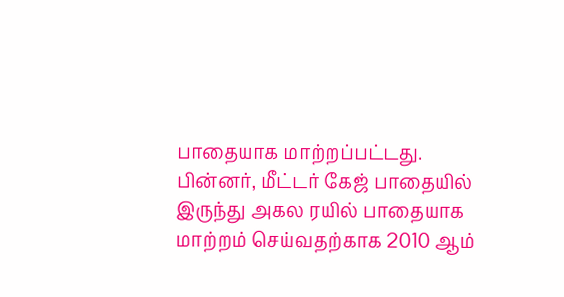பாதையாக மாற்றப்பட்டது. பின்னர், மீட்டர் கேஜ் பாதையில் இருந்து அகல ரயில் பாதையாக மாற்றம் செய்வதற்காக 2010 ஆம்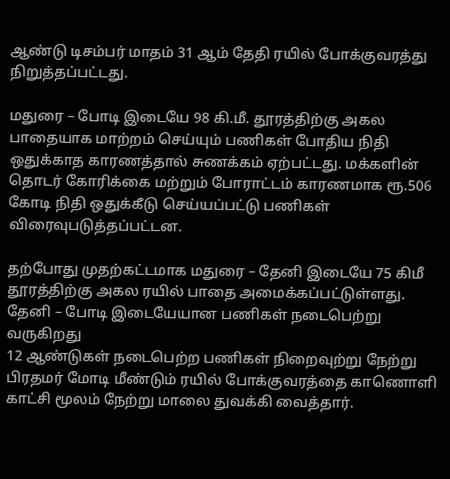ஆண்டு டிசம்பர் மாதம் 31 ஆம் தேதி ரயில் போக்குவரத்து நிறுத்தப்பட்டது.

மதுரை – போடி இடையே 98 கி.மீ. தூரத்திற்கு அகல பாதையாக மாற்றம் செய்யும் பணிகள் போதிய நிதி ஒதுக்காத காரணத்தால் சுணக்கம் ஏற்பட்டது. மக்களின் தொடர் கோரிக்கை மற்றும் போராட்டம் காரணமாக ரூ.506 கோடி நிதி ஒதுக்கீடு செய்யப்பட்டு பணிகள் விரைவுபடுத்தப்பட்டன.

தற்போது முதற்கட்டமாக மதுரை – தேனி இடையே 75 கிமீ தூரத்திற்கு அகல ரயில் பாதை அமைக்கப்பட்டுள்ளது. தேனி – போடி இடையேயான பணிகள் நடைபெற்று வருகிறது
12 ஆண்டுகள் நடைபெற்ற பணிகள் நிறைவுற்று நேற்று பிரதமர் மோடி மீண்டும் ரயில் போக்குவரத்தை காணொளி காட்சி மூலம் நேற்று மாலை துவக்கி வைத்தார்.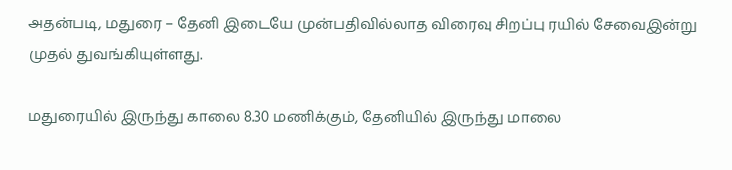அதன்படி, மதுரை – தேனி இடையே முன்பதிவில்லாத விரைவு சிறப்பு ரயில் சேவைஇன்று முதல் துவங்கியுள்ளது.

மதுரையில் இருந்து காலை 8.30 மணிக்கும், தேனியில் இருந்து மாலை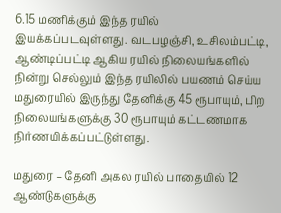6.15 மணிக்கும் இந்த ரயில் இயக்கப்படவுள்ளது. வடபழஞ்சி, உசிலம்பட்டி, ஆண்டிப்பட்டி ஆகிய ரயில் நிலையங்களில் நின்று செல்லும் இந்த ரயிலில் பயணம் செய்ய மதுரையில் இருந்து தேனிக்கு 45 ரூபாயும், பிற நிலையங்களுக்கு 30 ரூபாயும் கட்டணமாக நிர்ணயிக்கப்பட்டுள்ளது.

மதுரை – தேனி அகல ரயில் பாதையில் 12 ஆண்டுகளுக்கு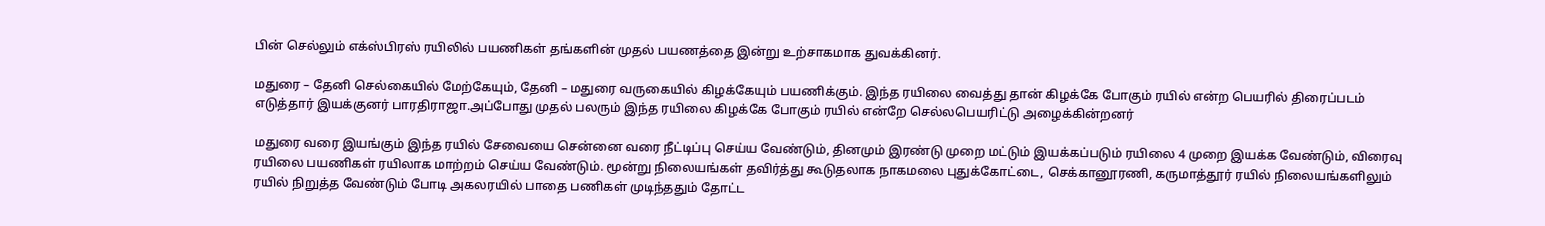பின் செல்லும் எக்ஸ்பிரஸ் ரயிலில் பயணிகள் தங்களின் முதல் பயணத்தை இன்று உற்சாகமாக துவக்கினர்.

மதுரை – தேனி செல்கையில் மேற்கேயும், தேனி – மதுரை வருகையில் கிழக்கேயும் பயணிக்கும். இந்த ரயிலை வைத்து தான் கிழக்கே போகும் ரயில் என்ற பெயரில் திரைப்படம் எடுத்தார் இயக்குனர் பாரதிராஜா.அப்போது முதல் பலரும் இந்த ரயிலை கிழக்கே போகும் ரயில் என்றே செல்லபெயரிட்டு அழைக்கின்றனர்

மதுரை வரை இயங்கும் இந்த ரயில் சேவையை சென்னை வரை நீட்டிப்பு செய்ய வேண்டும், தினமும் இரண்டு முறை மட்டும் இயக்கப்படும் ரயிலை 4 முறை இயக்க வேண்டும், விரைவு ரயிலை பயணிகள் ரயிலாக மாற்றம் செய்ய வேண்டும். மூன்று நிலையங்கள் தவிர்த்து கூடுதலாக நாகமலை புதுக்கோட்டை, செக்கானூரணி, கருமாத்தூர் ரயில் நிலையங்களிலும் ரயில் நிறுத்த வேண்டும் போடி அகலரயில் பாதை பணிகள் முடிந்ததும் தோட்ட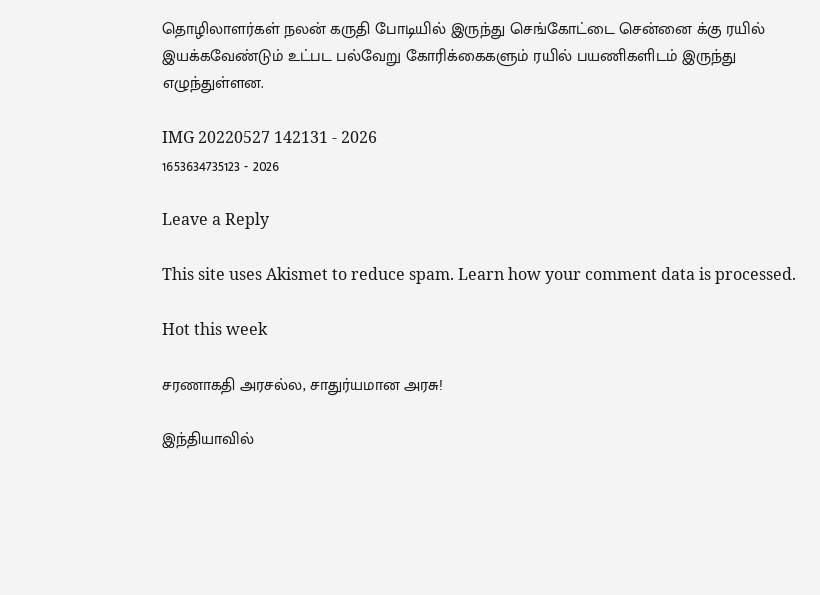தொழிலாளர்கள் நலன் கருதி போடியில் இருந்து செங்கோட்டை சென்னை க்கு ரயில் இயக்கவேண்டும் உட்பட பல்வேறு கோரிக்கைகளும் ரயில் பயணிகளிடம் இருந்து எழுந்துள்ளன.

IMG 20220527 142131 - 2026
1653634735123 - 2026

Leave a Reply

This site uses Akismet to reduce spam. Learn how your comment data is processed.

Hot this week

சரணாகதி அரசல்ல, சாதுர்யமான அரசு!

இந்தியாவில்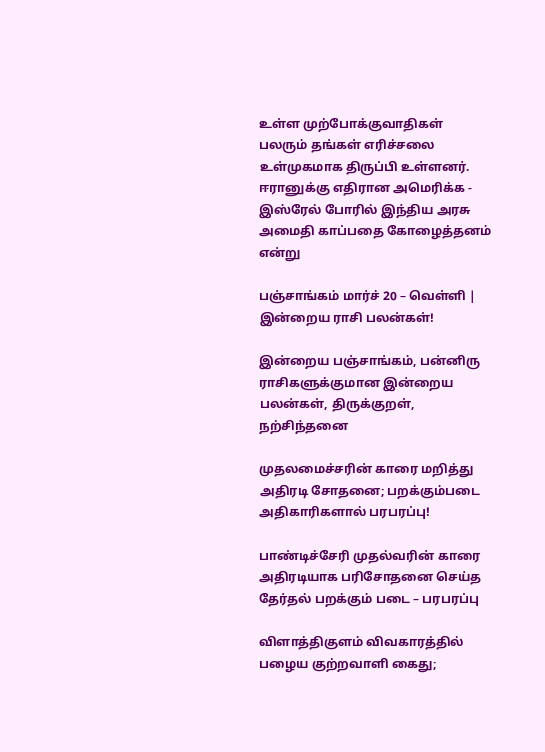உள்ள முற்போக்குவாதிகள் பலரும் தங்கள் எரிச்சலை உள்முகமாக திருப்பி உள்ளனர். ஈரானுக்கு எதிரான அமெரிக்க - இஸ்ரேல் போரில் இந்திய அரசு அமைதி காப்பதை கோழைத்தனம் என்று

பஞ்சாங்கம் மார்ச் 20 – வெள்ளி | இன்றைய ராசி பலன்கள்!

இன்றைய பஞ்சாங்கம், பன்னிரு ராசிகளுக்குமான இன்றைய பலன்கள், திருக்குறள், நற்சிந்தனை

முதலமைச்சரின் காரை மறித்து அதிரடி சோதனை; பறக்கும்படை அதிகாரிகளால் பரபரப்பு!

பாண்டிச்சேரி முதல்வரின் காரை அதிரடியாக பரிசோதனை செய்த தேர்தல் பறக்கும் படை – பரபரப்பு

விளாத்திகுளம் விவகாரத்தில் பழைய குற்றவாளி கைது;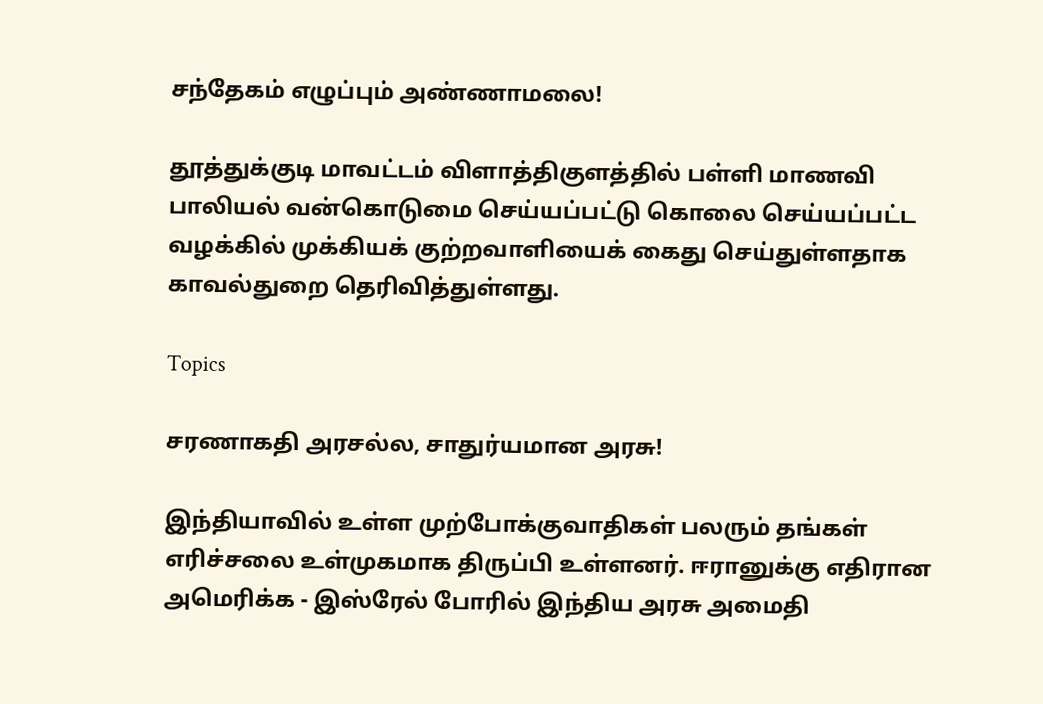சந்தேகம் எழுப்பும் அண்ணாமலை!

தூத்துக்குடி மாவட்டம் விளாத்திகுளத்தில் பள்ளி மாணவி பாலியல் வன்கொடுமை செய்யப்பட்டு கொலை செய்யப்பட்ட வழக்கில் முக்கியக் குற்றவாளியைக் கைது செய்துள்ளதாக காவல்துறை தெரிவித்துள்ளது.

Topics

சரணாகதி அரசல்ல, சாதுர்யமான அரசு!

இந்தியாவில் உள்ள முற்போக்குவாதிகள் பலரும் தங்கள் எரிச்சலை உள்முகமாக திருப்பி உள்ளனர். ஈரானுக்கு எதிரான அமெரிக்க - இஸ்ரேல் போரில் இந்திய அரசு அமைதி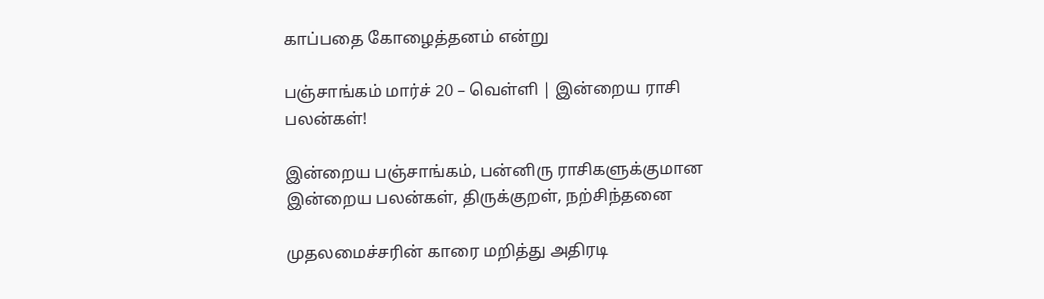காப்பதை கோழைத்தனம் என்று

பஞ்சாங்கம் மார்ச் 20 – வெள்ளி | இன்றைய ராசி பலன்கள்!

இன்றைய பஞ்சாங்கம், பன்னிரு ராசிகளுக்குமான இன்றைய பலன்கள், திருக்குறள், நற்சிந்தனை

முதலமைச்சரின் காரை மறித்து அதிரடி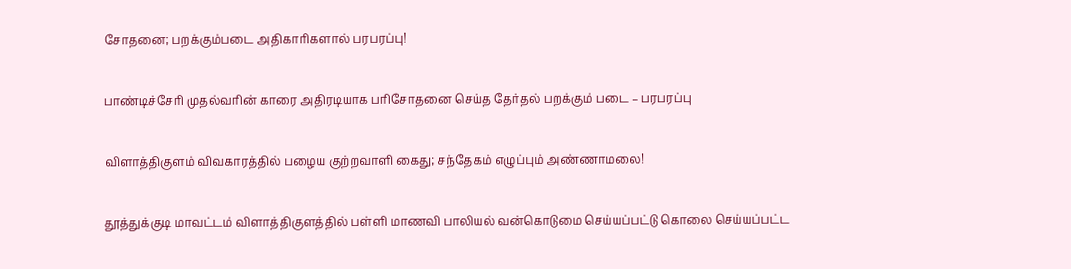சோதனை; பறக்கும்படை அதிகாரிகளால் பரபரப்பு!

பாண்டிச்சேரி முதல்வரின் காரை அதிரடியாக பரிசோதனை செய்த தேர்தல் பறக்கும் படை – பரபரப்பு

விளாத்திகுளம் விவகாரத்தில் பழைய குற்றவாளி கைது; சந்தேகம் எழுப்பும் அண்ணாமலை!

தூத்துக்குடி மாவட்டம் விளாத்திகுளத்தில் பள்ளி மாணவி பாலியல் வன்கொடுமை செய்யப்பட்டு கொலை செய்யப்பட்ட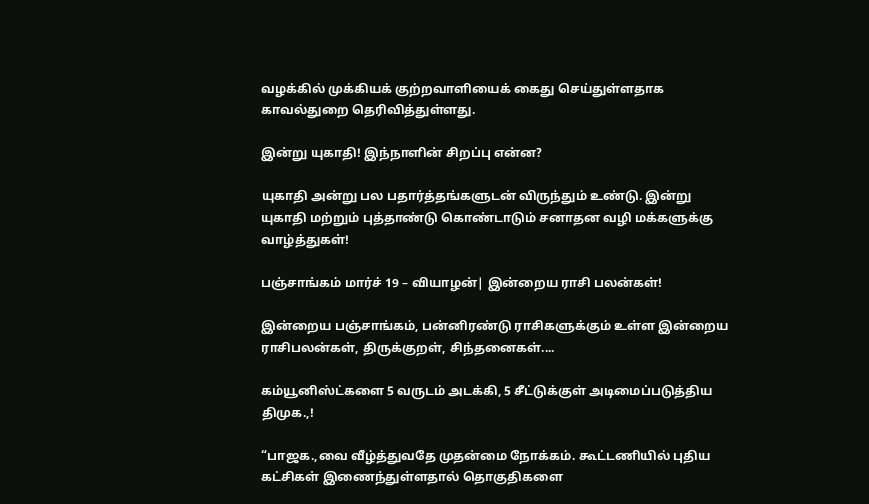வழக்கில் முக்கியக் குற்றவாளியைக் கைது செய்துள்ளதாக காவல்துறை தெரிவித்துள்ளது.

இன்று யுகாதி! இந்நாளின் சிறப்பு என்ன?

யுகாதி அன்று பல பதார்த்தங்களுடன் விருந்தும் உண்டு. இன்று யுகாதி மற்றும் புத்தாண்டு கொண்டாடும் சனாதன வழி மக்களுக்கு வாழ்த்துகள்!

பஞ்சாங்கம் மார்ச் 19 – வியாழன்| இன்றைய ராசி பலன்கள்!

இன்றைய பஞ்சாங்கம், பன்னிரண்டு ராசிகளுக்கும் உள்ள இன்றைய ராசிபலன்கள், திருக்குறள், சிந்தனைகள்....

கம்யூனிஸ்ட்களை 5 வருடம் அடக்கி, 5 சீட்டுக்குள் அடிமைப்படுத்திய திமுக.,!

“பாஜக.,வை வீழ்த்துவதே முதன்மை நோக்கம். கூட்டணியில் புதிய கட்சிகள் இணைந்துள்ளதால் தொகுதிகளை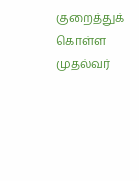குறைத்துக் கொள்ள முதல்வர்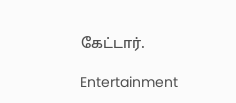கேட்டார்.

Entertainment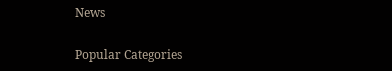News

Popular Categories